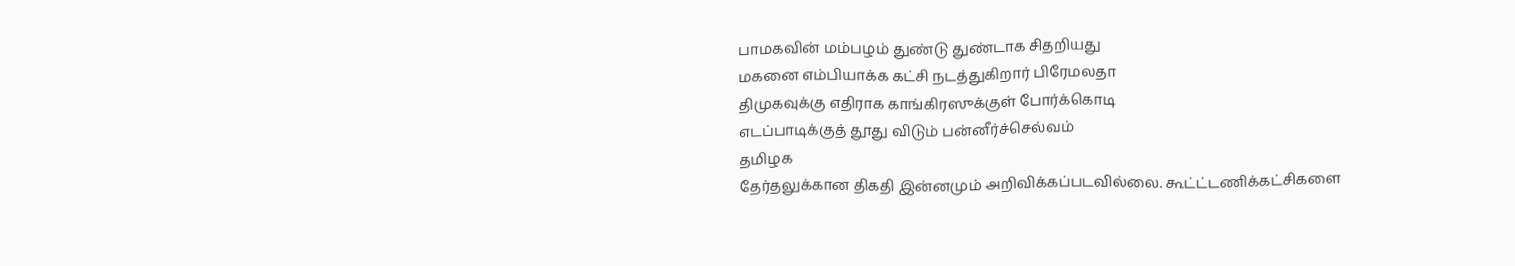பாமகவின் மம்பழம் துண்டு துண்டாக சிதறியது
மகனை எம்பியாக்க கட்சி நடத்துகிறார் பிரேமலதா
திமுகவுக்கு எதிராக காங்கிரஸுக்குள் போர்க்கொடி
எடப்பாடிக்குத் தூது விடும் பன்னீர்ச்செல்வம்
தமிழக
தேர்தலுக்கான திகதி இன்னமும் அறிவிக்கப்படவில்லை. கூட்ட்டணிக்கட்சிகளை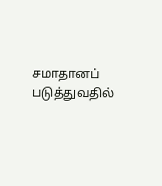சமாதானப் படுத்துவதில்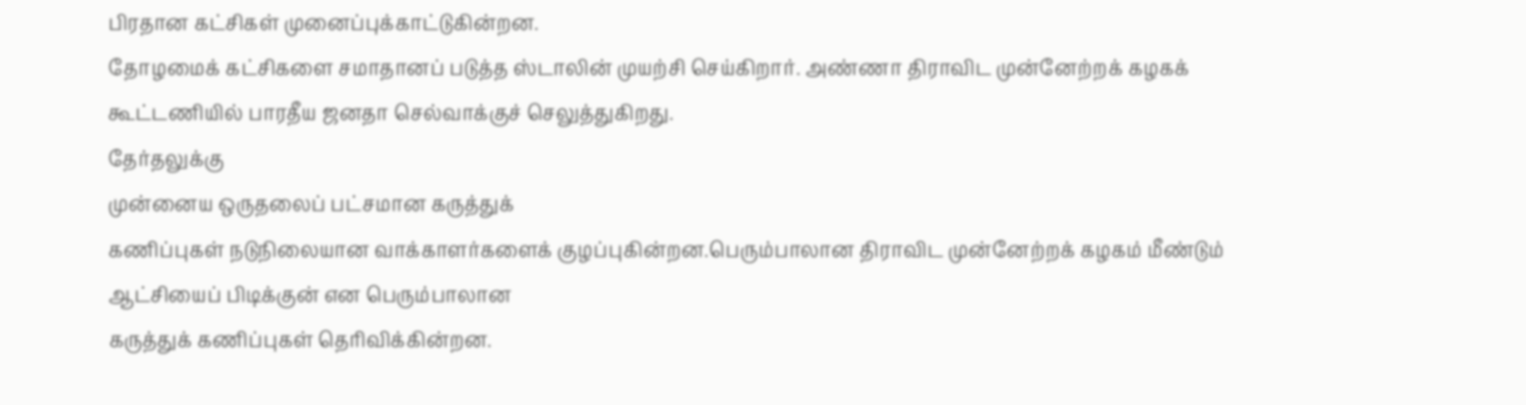பிரதான கட்சிகள் முனைப்புக்காட்டுகின்றன.
தோழமைக் கட்சிகளை சமாதானப் படுத்த ஸ்டாலின் முயற்சி செய்கிறார். அண்ணா திராவிட முன்னேற்றக் கழகக் கூட்டணியில் பாரதீய ஜனதா செல்வாக்குச் செலுத்துகிறது.
தேர்தலுக்கு
முன்னைய ஒருதலைப் பட்சமான கருத்துக்
கணிப்புகள் நடுநிலையான வாக்காளர்களைக் குழப்புகின்றன.பெரும்பாலான திராவிட முன்னேற்றக் கழகம் மீண்டும் ஆட்சியைப் பிடிக்குன் என பெரும்பாலான
கருத்துக் கணிப்புகள் தெரிவிக்கின்றன.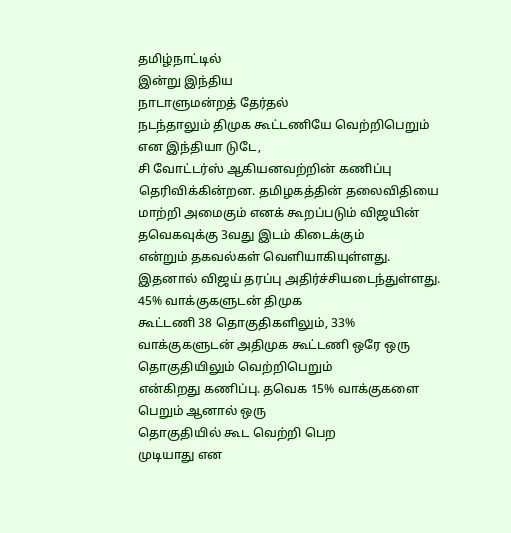தமிழ்நாட்டில்
இன்று இந்திய
நாடாளுமன்றத் தேர்தல்
நடந்தாலும் திமுக கூட்டணியே வெற்றிபெறும் என இந்தியா டுடே,
சி வோட்டர்ஸ் ஆகியனவற்றின் கணிப்பு
தெரிவிக்கின்றன. தமிழகத்தின் தலைவிதியை மாற்றி அமைகும் எனக் கூறப்படும் விஜயின்
தவெகவுக்கு 3வது இடம் கிடைக்கும்
என்றும் தகவல்கள் வெளியாகியுள்ளது. இதனால் விஜய் தரப்பு அதிர்ச்சியடைந்துள்ளது.
45% வாக்குகளுடன் திமுக
கூட்டணி 38 தொகுதிகளிலும், 33% வாக்குகளுடன் அதிமுக கூட்டணி ஒரே ஒரு தொகுதியிலும் வெற்றிபெறும்
என்கிறது கணிப்பு. தவெக 15% வாக்குகளை பெறும் ஆனால் ஒரு
தொகுதியில் கூட வெற்றி பெற
முடியாது என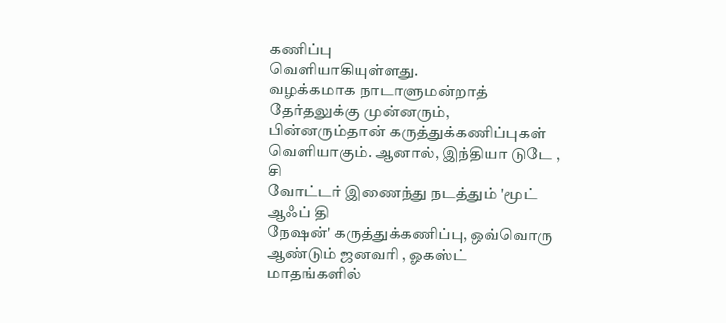கணிப்பு
வெளியாகியுள்ளது.
வழக்கமாக நாடாளுமன்றாத்
தேர்தலுக்கு முன்னரும், பின்னரும்தான் கருத்துக்கணிப்புகள் வெளியாகும். ஆனால், இந்தியா டுடே , சி
வோட்டர் இணைந்து நடத்தும் 'மூட் ஆஃப் தி
நேஷன்' கருத்துக்கணிப்பு, ஒவ்வொரு ஆண்டும் ஜனவரி , ஓகஸ்ட் மாதங்களில்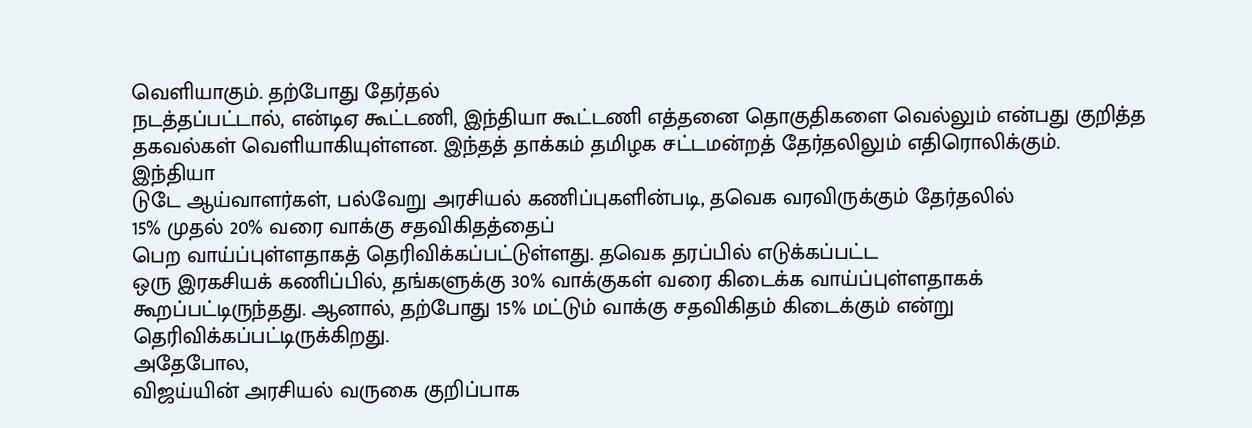வெளியாகும். தற்போது தேர்தல்
நடத்தப்பட்டால், என்டிஏ கூட்டணி, இந்தியா கூட்டணி எத்தனை தொகுதிகளை வெல்லும் என்பது குறித்த தகவல்கள் வெளியாகியுள்ளன. இந்தத் தாக்கம் தமிழக சட்டமன்றத் தேர்தலிலும் எதிரொலிக்கும்.
இந்தியா
டுடே ஆய்வாளர்கள், பல்வேறு அரசியல் கணிப்புகளின்படி, தவெக வரவிருக்கும் தேர்தலில்
15% முதல் 20% வரை வாக்கு சதவிகிதத்தைப்
பெற வாய்ப்புள்ளதாகத் தெரிவிக்கப்பட்டுள்ளது. தவெக தரப்பில் எடுக்கப்பட்ட
ஒரு இரகசியக் கணிப்பில், தங்களுக்கு 30% வாக்குகள் வரை கிடைக்க வாய்ப்புள்ளதாகக்
கூறப்பட்டிருந்தது. ஆனால், தற்போது 15% மட்டும் வாக்கு சதவிகிதம் கிடைக்கும் என்று தெரிவிக்கப்பட்டிருக்கிறது.
அதேபோல,
விஜய்யின் அரசியல் வருகை குறிப்பாக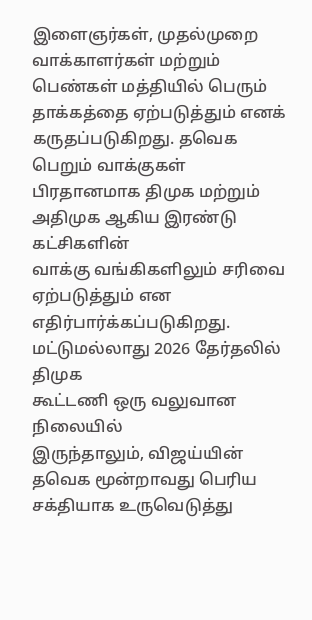இளைஞர்கள், முதல்முறை வாக்காளர்கள் மற்றும் பெண்கள் மத்தியில் பெரும் தாக்கத்தை ஏற்படுத்தும் எனக் கருதப்படுகிறது. தவெக
பெறும் வாக்குகள் பிரதானமாக திமுக மற்றும் அதிமுக ஆகிய இரண்டு கட்சிகளின்
வாக்கு வங்கிகளிலும் சரிவை ஏற்படுத்தும் என எதிர்பார்க்கப்படுகிறது. மட்டுமல்லாது 2026 தேர்தலில் திமுக
கூட்டணி ஒரு வலுவான நிலையில்
இருந்தாலும், விஜய்யின் தவெக மூன்றாவது பெரிய
சக்தியாக உருவெடுத்து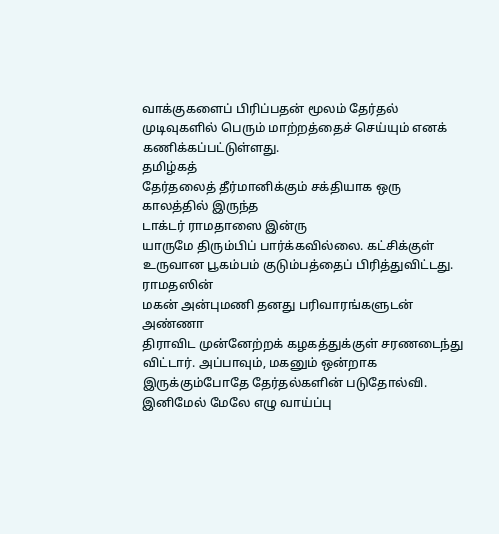வாக்குகளைப் பிரிப்பதன் மூலம் தேர்தல் முடிவுகளில் பெரும் மாற்றத்தைச் செய்யும் எனக் கணிக்கப்பட்டுள்ளது.
தமிழ்கத்
தேர்தலைத் தீர்மானிக்கும் சக்தியாக ஒரு காலத்தில் இருந்த
டாக்டர் ராமதாஸை இன்ரு
யாருமே திரும்பிப் பார்க்கவில்லை. கட்சிக்குள் உருவான பூகம்பம் குடும்பத்தைப் பிரித்துவிட்டது. ராமதஸின்
மகன் அன்புமணி தனது பரிவாரங்களுடன் அண்ணா
திராவிட முன்னேற்றக் கழகத்துக்குள் சரணடைந்து விட்டார். அப்பாவும், மகனும் ஒன்றாக இருக்கும்போதே தேர்தல்களின் படுதோல்வி. இனிமேல் மேலே எழு வாய்ப்பு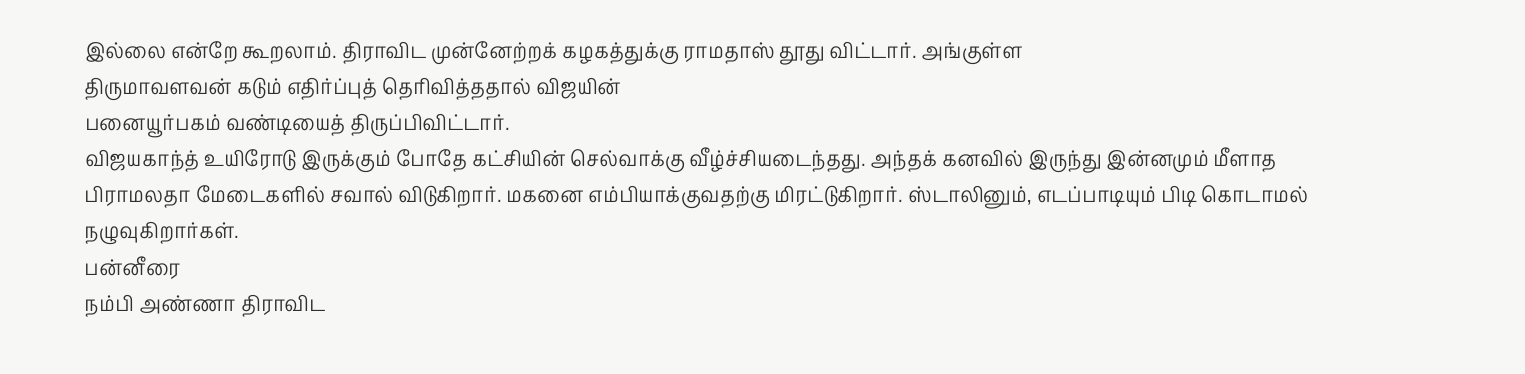இல்லை என்றே கூறலாம். திராவிட முன்னேற்றக் கழகத்துக்கு ராமதாஸ் தூது விட்டார். அங்குள்ள
திருமாவளவன் கடும் எதிர்ப்புத் தெரிவித்ததால் விஜயின்
பனையூர்பகம் வண்டியைத் திருப்பிவிட்டார்.
விஜயகாந்த் உயிரோடு இருக்கும் போதே கட்சியின் செல்வாக்கு வீழ்ச்சியடைந்தது. அந்தக் கனவில் இருந்து இன்னமும் மீளாத பிராமலதா மேடைகளில் சவால் விடுகிறார். மகனை எம்பியாக்குவதற்கு மிரட்டுகிறார். ஸ்டாலினும், எடப்பாடியும் பிடி கொடாமல் நழுவுகிறார்கள்.
பன்னீரை
நம்பி அண்ணா திராவிட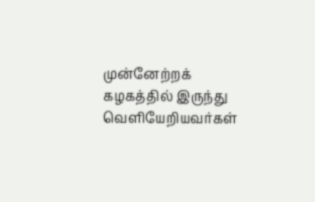முன்னேற்றக் கழகத்தில் இருந்து வெளியேறியவர்கள்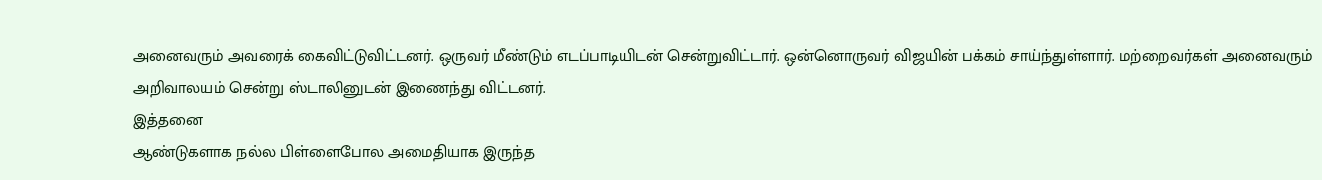அனைவரும் அவரைக் கைவிட்டுவிட்டனர். ஒருவர் மீண்டும் எடப்பாடியிடன் சென்றுவிட்டார். ஒன்னொருவர் விஜயின் பக்கம் சாய்ந்துள்ளார். மற்றைவர்கள் அனைவரும்
அறிவாலயம் சென்று ஸ்டாலினுடன் இணைந்து விட்டனர்.
இத்தனை
ஆண்டுகளாக நல்ல பிள்ளைபோல அமைதியாக இருந்த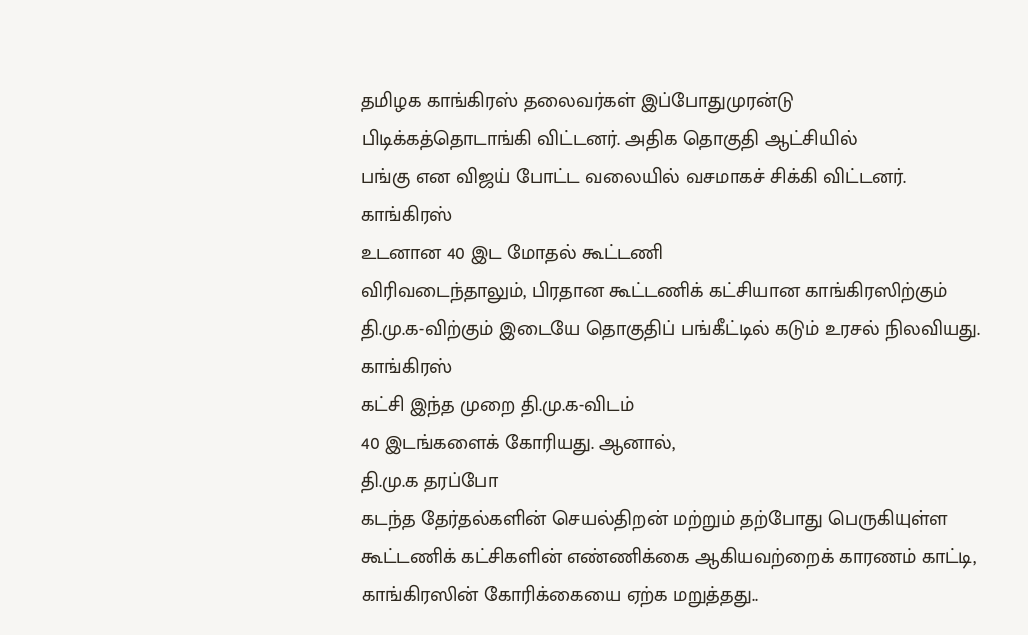தமிழக காங்கிரஸ் தலைவர்கள் இப்போதுமுரன்டு
பிடிக்கத்தொடாங்கி விட்டனர். அதிக தொகுதி ஆட்சியில்
பங்கு என விஜய் போட்ட வலையில் வசமாகச் சிக்கி விட்டனர்.
காங்கிரஸ்
உடனான 40 இட மோதல் கூட்டணி
விரிவடைந்தாலும், பிரதான கூட்டணிக் கட்சியான காங்கிரஸிற்கும் தி.மு.க-விற்கும் இடையே தொகுதிப் பங்கீட்டில் கடும் உரசல் நிலவியது.
காங்கிரஸ்
கட்சி இந்த முறை தி.மு.க-விடம்
40 இடங்களைக் கோரியது. ஆனால்,
தி.மு.க தரப்போ
கடந்த தேர்தல்களின் செயல்திறன் மற்றும் தற்போது பெருகியுள்ள கூட்டணிக் கட்சிகளின் எண்ணிக்கை ஆகியவற்றைக் காரணம் காட்டி, காங்கிரஸின் கோரிக்கையை ஏற்க மறுத்தது..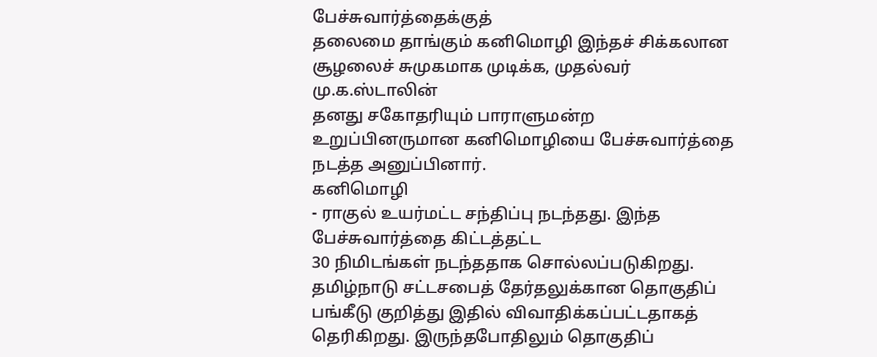பேச்சுவார்த்தைக்குத்
தலைமை தாங்கும் கனிமொழி இந்தச் சிக்கலான சூழலைச் சுமுகமாக முடிக்க, முதல்வர் மு.க.ஸ்டாலின்
தனது சகோதரியும் பாராளுமன்ற
உறுப்பினருமான கனிமொழியை பேச்சுவார்த்தை நடத்த அனுப்பினார்.
கனிமொழி
- ராகுல் உயர்மட்ட சந்திப்பு நடந்தது. இந்த பேச்சுவார்த்தை கிட்டத்தட்ட
30 நிமிடங்கள் நடந்ததாக சொல்லப்படுகிறது.
தமிழ்நாடு சட்டசபைத் தேர்தலுக்கான தொகுதிப் பங்கீடு குறித்து இதில் விவாதிக்கப்பட்டதாகத் தெரிகிறது. இருந்தபோதிலும் தொகுதிப்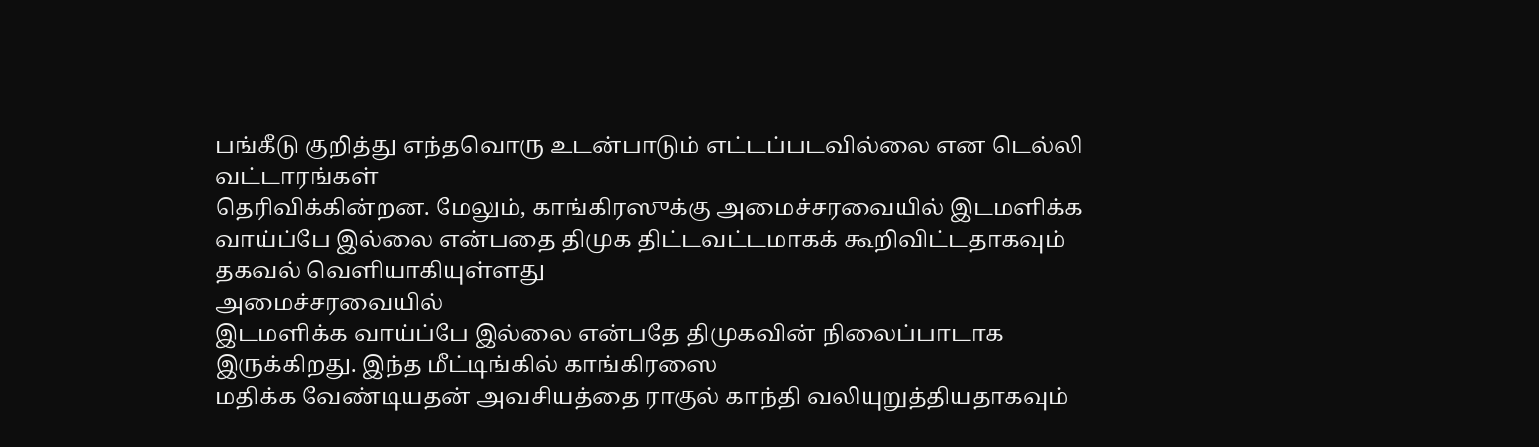பங்கீடு குறித்து எந்தவொரு உடன்பாடும் எட்டப்படவில்லை என டெல்லி வட்டாரங்கள்
தெரிவிக்கின்றன. மேலும், காங்கிரஸுக்கு அமைச்சரவையில் இடமளிக்க வாய்ப்பே இல்லை என்பதை திமுக திட்டவட்டமாகக் கூறிவிட்டதாகவும் தகவல் வெளியாகியுள்ளது
அமைச்சரவையில்
இடமளிக்க வாய்ப்பே இல்லை என்பதே திமுகவின் நிலைப்பாடாக இருக்கிறது. இந்த மீட்டிங்கில் காங்கிரஸை
மதிக்க வேண்டியதன் அவசியத்தை ராகுல் காந்தி வலியுறுத்தியதாகவும்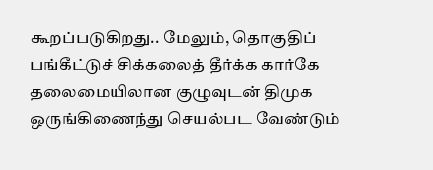கூறப்படுகிறது.. மேலும், தொகுதிப் பங்கீட்டுச் சிக்கலைத் தீர்க்க கார்கே தலைமையிலான குழுவுடன் திமுக ஒருங்கிணைந்து செயல்பட வேண்டும்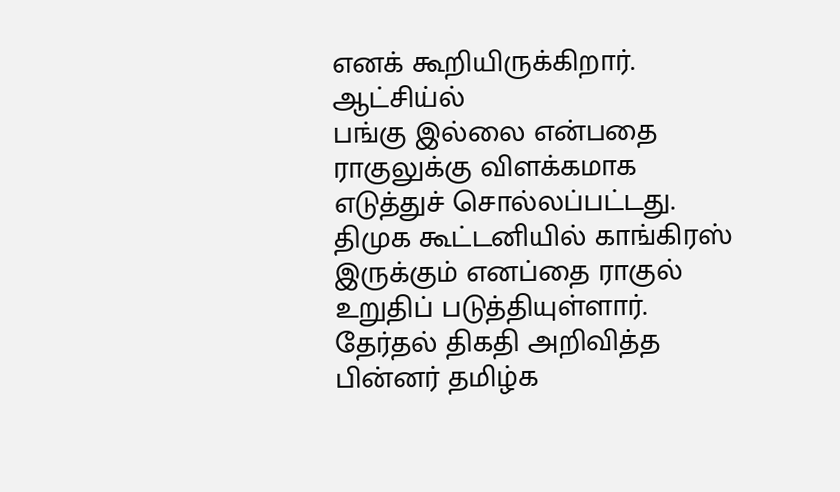எனக் கூறியிருக்கிறார். ஆட்சிய்ல்
பங்கு இல்லை என்பதை ராகுலுக்கு விளக்கமாக எடுத்துச் சொல்லப்பட்டது. திமுக கூட்டனியில் காங்கிரஸ் இருக்கும் எனப்தை ராகுல் உறுதிப் படுத்தியுள்ளார்.
தேர்தல் திகதி அறிவித்த பின்னர் தமிழ்க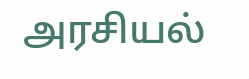அரசியல்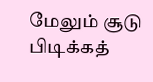மேலும் சூடு பிடிக்கத்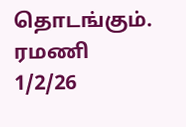தொடங்கும்.
ரமணி
1/2/26